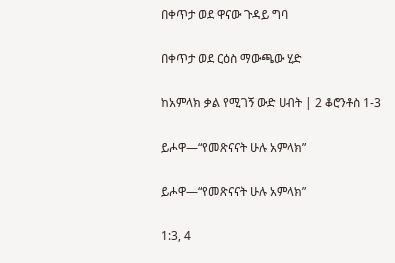በቀጥታ ወደ ዋናው ጉዳይ ግባ

በቀጥታ ወደ ርዕስ ማውጫው ሂድ

ከአምላክ ቃል የሚገኝ ውድ ሀብት | 2 ቆሮንቶስ 1-3

ይሖዋ—“የመጽናናት ሁሉ አምላክ”

ይሖዋ—“የመጽናናት ሁሉ አምላክ”

1:3, 4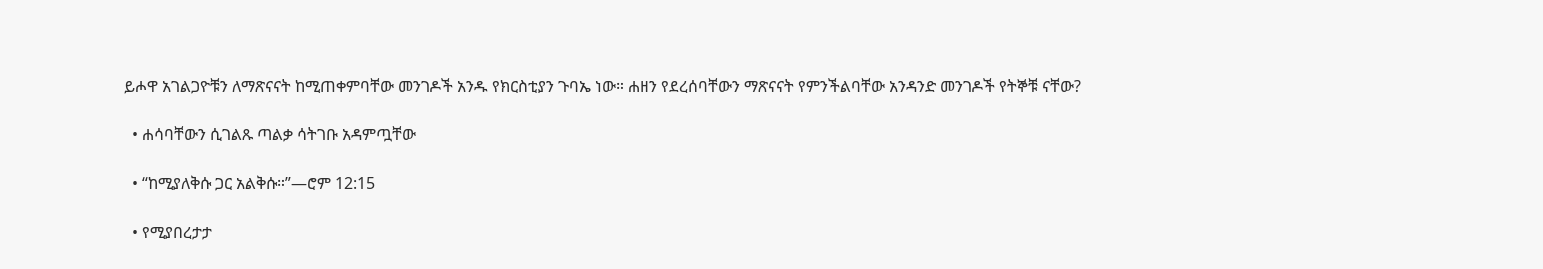ይሖዋ አገልጋዮቹን ለማጽናናት ከሚጠቀምባቸው መንገዶች አንዱ የክርስቲያን ጉባኤ ነው። ሐዘን የደረሰባቸውን ማጽናናት የምንችልባቸው አንዳንድ መንገዶች የትኞቹ ናቸው?

  • ሐሳባቸውን ሲገልጹ ጣልቃ ሳትገቡ አዳምጧቸው

  • “ከሚያለቅሱ ጋር አልቅሱ።”—ሮም 12:15

  • የሚያበረታታ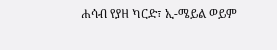ሐሳብ የያዘ ካርድ፣ ኢ-ሜይል ወይም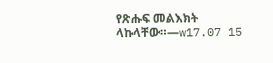የጽሑፍ መልእክት ላኩላቸው።—w17.07 15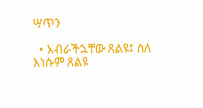ሣጥን

  • አብራችኋቸው ጸልዩ፤ ስለ እነሱም ጸልዩ